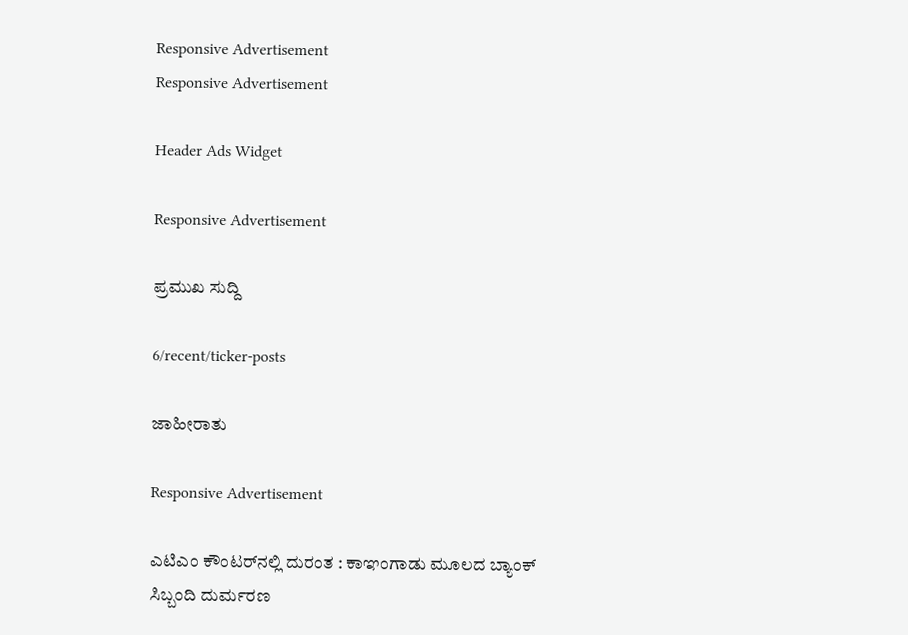Responsive Advertisement
Responsive Advertisement

Header Ads Widget

Responsive Advertisement

ಪ್ರಮುಖ ಸುದ್ದಿ

6/recent/ticker-posts

ಜಾಹೀರಾತು

Responsive Advertisement

ಎಟಿಎಂ ಕೌಂಟರ್‌ನಲ್ಲಿ ದುರಂತ : ಕಾಞಂಗಾಡು ಮೂಲದ ಬ್ಯಾಂಕ್ ಸಿಬ್ಬಂದಿ ದುರ್ಮರಣ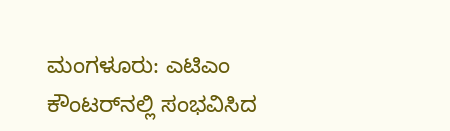ಮಂಗಳೂರು: ಎಟಿಎಂ ಕೌಂಟರ್‌ನಲ್ಲಿ ಸಂಭವಿಸಿದ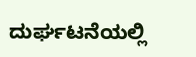ದುರ್ಘಟನೆಯಲ್ಲಿ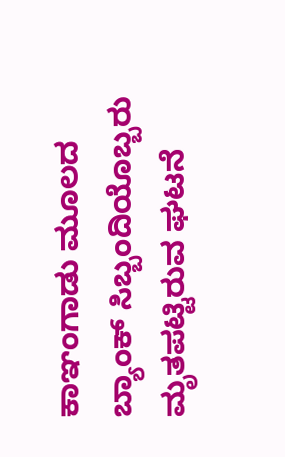ಕಾಞಂಗಾಡು ಮೂಲದ ಬ್ಯಾಂಕ್ ಸಿಬ್ಬಂದಿಯೊಬ್ಬರು ಮೃತಪಟ್ಟಿರುವ ಘಟನೆ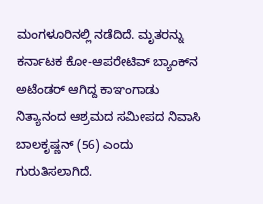ಮಂಗಳೂರಿನಲ್ಲಿ ನಡೆದಿದೆ. ಮೃತರನ್ನು ಕರ್ನಾಟಕ ಕೋ-ಆಪರೇಟಿವ್ ಬ್ಯಾಂಕ್‌ನ ಅಟೆಂಡರ್ ಆಗಿದ್ದ ಕಾಞಂಗಾಡು ನಿತ್ಯಾನಂದ ಆಶ್ರಮದ ಸಮೀಪದ ನಿವಾಸಿ ಬಾಲಕೃಷ್ಣನ್ (56) ಎಂದು ಗುರುತಿಸಲಾಗಿದೆ.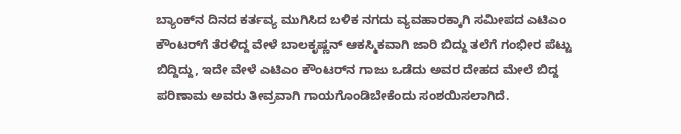ಬ್ಯಾಂಕ್‌ನ ದಿನದ ಕರ್ತವ್ಯ ಮುಗಿಸಿದ ಬಳಿಕ ನಗದು ವ್ಯವಹಾರಕ್ಕಾಗಿ ಸಮೀಪದ ಎಟಿಎಂ ಕೌಂಟರ್‌ಗೆ ತೆರಳಿದ್ದ ವೇಳೆ ಬಾಲಕೃಷ್ಣನ್ ಆಕಸ್ಮಿಕವಾಗಿ ಜಾರಿ ಬಿದ್ದು ತಲೆಗೆ ಗಂಭೀರ ಪೆಟ್ಟು ಬಿದ್ದಿದ್ದು, ಇದೇ ವೇಳೆ ಎಟಿಎಂ ಕೌಂಟರ್‌ನ ಗಾಜು ಒಡೆದು ಅವರ ದೇಹದ ಮೇಲೆ ಬಿದ್ದ ಪರಿಣಾಮ ಅವರು ತೀವ್ರವಾಗಿ ಗಾಯಗೊಂಡಿಬೇಕೆಂದು ಸಂಶಯಿಸಲಾಗಿದೆ.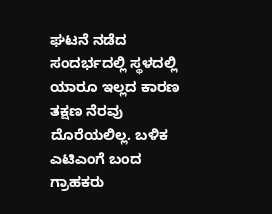ಘಟನೆ ನಡೆದ ಸಂದರ್ಭದಲ್ಲಿ ಸ್ಥಳದಲ್ಲಿ ಯಾರೂ ಇಲ್ಲದ ಕಾರಣ ತಕ್ಷಣ ನೆರವು ದೊರೆಯಲಿಲ್ಲ. ಬಳಿಕ ಎಟಿಎಂಗೆ ಬಂದ ಗ್ರಾಹಕರು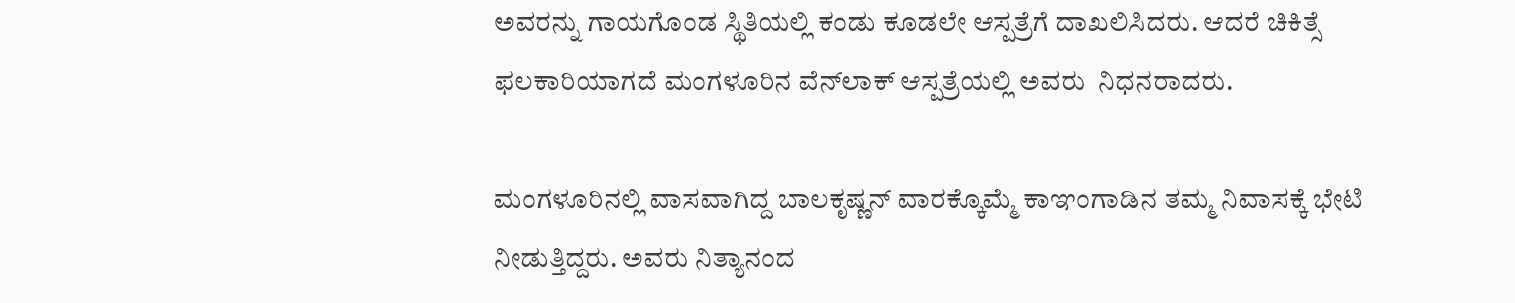ಅವರನ್ನು ಗಾಯಗೊಂಡ ಸ್ಥಿತಿಯಲ್ಲಿ ಕಂಡು ಕೂಡಲೇ ಆಸ್ಪತ್ರೆಗೆ ದಾಖಲಿಸಿದರು. ಆದರೆ ಚಿಕಿತ್ಸೆ ಫಲಕಾರಿಯಾಗದೆ ಮಂಗಳೂರಿನ ವೆನ್‌ಲಾಕ್ ಆಸ್ಪತ್ರೆಯಲ್ಲಿ ಅವರು  ನಿಧನರಾದರು.

ಮಂಗಳೂರಿನಲ್ಲಿ ವಾಸವಾಗಿದ್ದ ಬಾಲಕೃಷ್ಣನ್ ವಾರಕ್ಕೊಮ್ಮೆ ಕಾಞಂಗಾಡಿನ ತಮ್ಮ ನಿವಾಸಕ್ಕೆ ಭೇಟಿ ನೀಡುತ್ತಿದ್ದರು. ಅವರು ನಿತ್ಯಾನಂದ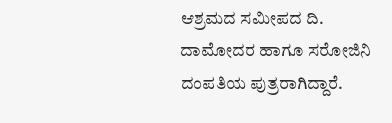ಆಶ್ರಮದ ಸಮೀಪದ ದಿ. ದಾಮೋದರ ಹಾಗೂ ಸರೋಜಿನಿ ದಂಪತಿಯ ಪುತ್ರರಾಗಿದ್ದಾರೆ.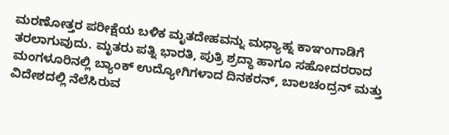ಮರಣೋತ್ತರ ಪರೀಕ್ಷೆಯ ಬಳಿಕ ಮೃತದೇಹವನ್ನು ಮಧ್ಯಾಹ್ನ ಕಾಞಂಗಾಡಿಗೆ ತರಲಾಗುವುದು. ಮೃತರು ಪತ್ನಿ ಭಾರತಿ, ಪುತ್ರಿ ಶ್ರದ್ಧಾ ಹಾಗೂ ಸಹೋದರರಾದ ಮಂಗಳೂರಿನಲ್ಲಿ ಬ್ಯಾಂಕ್ ಉದ್ಯೋಗಿಗಳಾದ ದಿನಕರನ್, ಬಾಲಚಂದ್ರನ್ ಮತ್ತು ವಿದೇಶದಲ್ಲಿ ನೆಲೆಸಿರುವ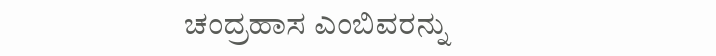ಚಂದ್ರಹಾಸ ಎಂಬಿವರನ್ನು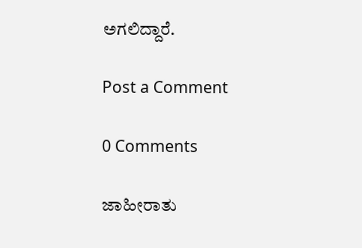ಅಗಲಿದ್ದಾರೆ.

Post a Comment

0 Comments

ಜಾಹೀರಾತು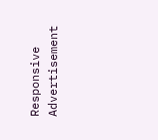Responsive Advertisement